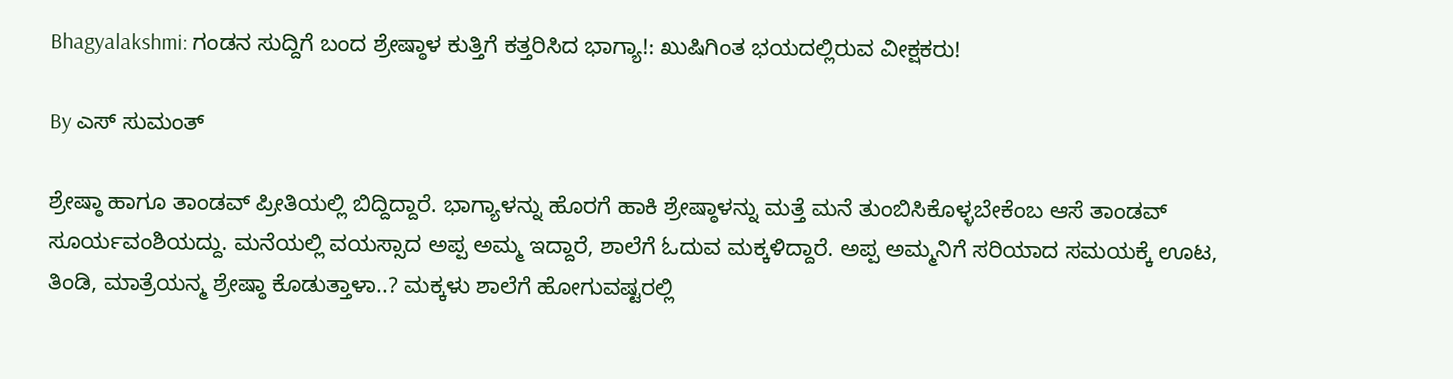Bhagyalakshmi: ಗಂಡನ ಸುದ್ದಿಗೆ ಬಂದ ಶ್ರೇಷ್ಠಾಳ ಕುತ್ತಿಗೆ ಕತ್ತರಿಸಿದ ಭಾಗ್ಯಾ!: ಖುಷಿಗಿಂತ ಭಯದಲ್ಲಿರುವ ವೀಕ್ಷಕರು!

By ಎಸ್ ಸುಮಂತ್

ಶ್ರೇಷ್ಠಾ ಹಾಗೂ ತಾಂಡವ್ ಪ್ರೀತಿಯಲ್ಲಿ ಬಿದ್ದಿದ್ದಾರೆ. ಭಾಗ್ಯಾಳನ್ನು ಹೊರಗೆ ಹಾಕಿ ಶ್ರೇಷ್ಠಾಳನ್ನು ಮತ್ತೆ ಮನೆ ತುಂಬಿಸಿಕೊಳ್ಳಬೇಕೆಂಬ ಆಸೆ ತಾಂಡವ್ ಸೂರ್ಯವಂಶಿಯದ್ದು. ಮನೆಯಲ್ಲಿ ವಯಸ್ಸಾದ ಅಪ್ಪ ಅಮ್ಮ ಇದ್ದಾರೆ, ಶಾಲೆಗೆ ಓದುವ ಮಕ್ಕಳಿದ್ದಾರೆ. ಅಪ್ಪ ಅಮ್ಮನಿಗೆ ಸರಿಯಾದ ಸಮಯಕ್ಕೆ ಊಟ, ತಿಂಡಿ, ಮಾತ್ರೆಯನ್ಮ ಶ್ರೇಷ್ಠಾ ಕೊಡುತ್ತಾಳಾ..? ಮಕ್ಕಳು ಶಾಲೆಗೆ ಹೋಗುವಷ್ಟರಲ್ಲಿ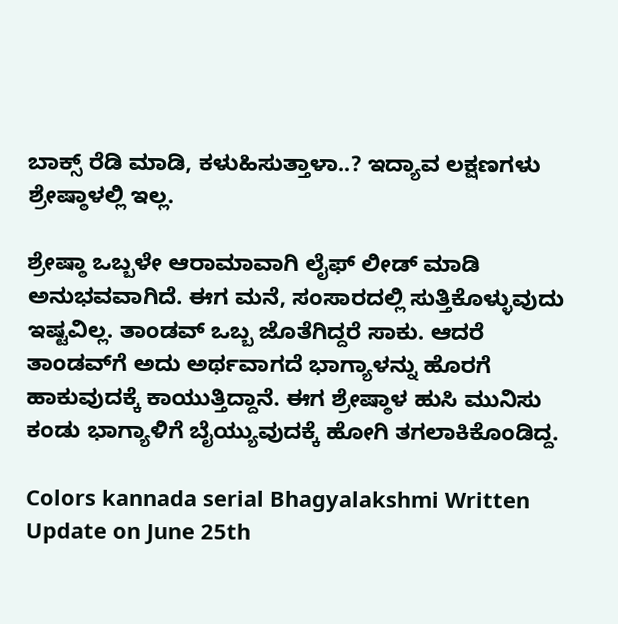ಬಾಕ್ಸ್ ರೆಡಿ ಮಾಡಿ, ಕಳುಹಿಸುತ್ತಾಳಾ..? ಇದ್ಯಾವ ಲಕ್ಷಣಗಳು ಶ್ರೇಷ್ಠಾಳಲ್ಲಿ ಇಲ್ಲ.

ಶ್ರೇಷ್ಠಾ ಒಬ್ಬಳೇ ಆರಾಮಾವಾಗಿ ಲೈಫ್ ಲೀಡ್ ಮಾಡಿ ಅನುಭವವಾಗಿದೆ. ಈಗ ಮನೆ, ಸಂಸಾರದಲ್ಲಿ ಸುತ್ತಿಕೊಳ್ಳುವುದು ಇಷ್ಟವಿಲ್ಲ. ತಾಂಡವ್ ಒಬ್ಬ ಜೊತೆಗಿದ್ದರೆ ಸಾಕು. ಆದರೆ ತಾಂಡವ್‌ಗೆ ಅದು ಅರ್ಥವಾಗದೆ ಭಾಗ್ಯಾಳನ್ನು ಹೊರಗೆ ಹಾಕುವುದಕ್ಕೆ ಕಾಯುತ್ತಿದ್ದಾನೆ. ಈಗ ಶ್ರೇಷ್ಠಾಳ ಹುಸಿ ಮುನಿಸು ಕಂಡು ಭಾಗ್ಯಾಳಿಗೆ ಬೈಯ್ಯುವುದಕ್ಕೆ ಹೋಗಿ ತಗಲಾಕಿಕೊಂಡಿದ್ದ.

Colors kannada serial Bhagyalakshmi Written Update on June 25th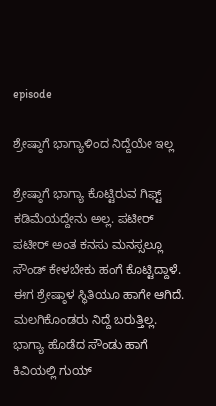episode

ಶ್ರೇಷ್ಠಾಗೆ ಭಾಗ್ಯಾಳಿಂದ ನಿದ್ದೆಯೇ ಇಲ್ಲ

ಶ್ರೇಷ್ಠಾಗೆ ಭಾಗ್ಯಾ ಕೊಟ್ಟಿರುವ ಗಿಫ್ಟ್ ಕಡಿಮೆಯದ್ದೇನು ಅಲ್ಲ. ಪಟೀರ್ ಪಟೀರ್ ಅಂತ ಕನಸು ಮನಸ್ಸಲ್ಲೂ ಸೌಂಡ್ ಕೇಳಬೇಕು ಹಂಗೆ ಕೊಟ್ಟಿದ್ದಾಳೆ. ಈಗ ಶ್ರೇಷ್ಠಾಳ ಸ್ಥಿತಿಯೂ ಹಾಗೇ ಆಗಿದೆ. ಮಲಗಿಕೊಂಡರು ನಿದ್ದೆ ಬರುತ್ತಿಲ್ಲ. ಭಾಗ್ಯಾ ಹೊಡೆದ ಸೌಂಡು ಹಾಗೆ ಕಿವಿಯಲ್ಲಿ ಗುಯ್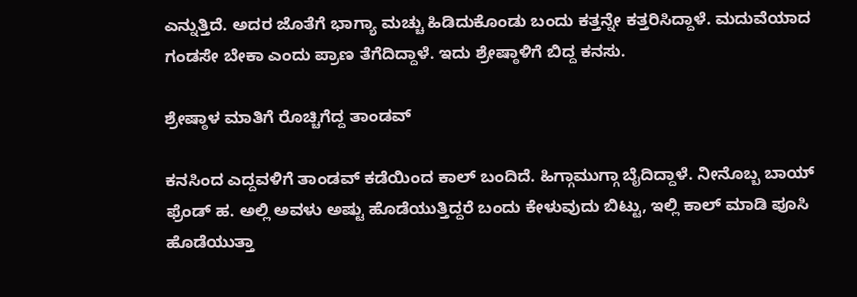ಎನ್ನುತ್ತಿದೆ. ಅದರ ಜೊತೆಗೆ ಭಾಗ್ಯಾ ಮಚ್ಚು ಹಿಡಿದುಕೊಂಡು ಬಂದು ಕತ್ತನ್ನೇ ಕತ್ತರಿಸಿದ್ದಾಳೆ. ಮದುವೆಯಾದ ಗಂಡಸೇ ಬೇಕಾ ಎಂದು ಪ್ರಾಣ ತೆಗೆದಿದ್ದಾಳೆ. ಇದು ಶ್ರೇಷ್ಠಾಳಿಗೆ ಬಿದ್ದ ಕನಸು.

ಶ್ರೇಷ್ಠಾಳ ಮಾತಿಗೆ ರೊಚ್ಚಿಗೆದ್ದ ತಾಂಡವ್

ಕನಸಿಂದ ಎದ್ದವಳಿಗೆ ತಾಂಡವ್ ಕಡೆಯಿಂದ ಕಾಲ್ ಬಂದಿದೆ. ಹಿಗ್ಗಾಮುಗ್ಗಾ ಬೈದಿದ್ದಾಳೆ. ನೀನೊಬ್ಬ ಬಾಯ್ ಫ್ರೆಂಡ್ ಹ. ಅಲ್ಲಿ ಅವಳು ಅಷ್ಟು ಹೊಡೆಯುತ್ತಿದ್ದರೆ ಬಂದು ಕೇಳುವುದು ಬಿಟ್ಟು, ಇಲ್ಲಿ ಕಾಲ್ ಮಾಡಿ ಪೂಸಿ ಹೊಡೆಯುತ್ತಾ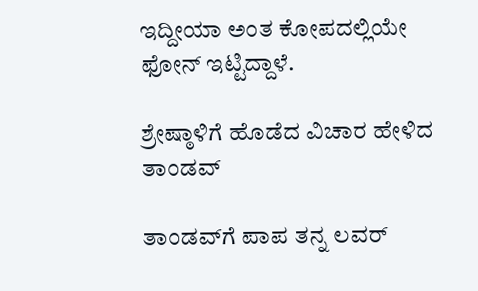ಇದ್ದೀಯಾ ಅಂತ ಕೋಪದಲ್ಲಿಯೇ ಫೋನ್ ಇಟ್ಟಿದ್ದಾಳೆ.

ಶ್ರೇಷ್ಠಾಳಿಗೆ ಹೊಡೆದ ವಿಚಾರ ಹೇಳಿದ ತಾಂಡವ್

ತಾಂಡವ್‌ಗೆ ಪಾಪ ತನ್ನ ಲವರ್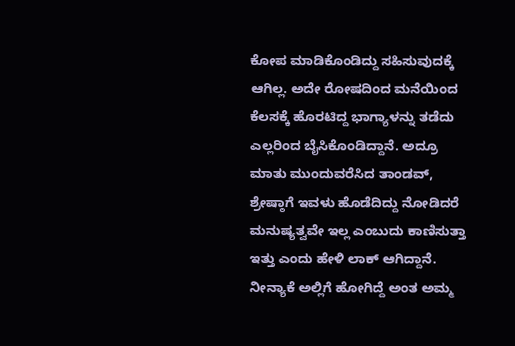ಕೋಪ ಮಾಡಿಕೊಂಡಿದ್ದು ಸಹಿಸುವುದಕ್ಕೆ ಆಗಿಲ್ಲ. ಅದೇ ರೋಷದಿಂದ ಮನೆಯಿಂದ ಕೆಲಸಕ್ಕೆ ಹೊರಟಿದ್ದ ಭಾಗ್ಯಾಳನ್ನು ತಡೆದು ಎಲ್ಲರಿಂದ ಬೈಸಿಕೊಂಡಿದ್ದಾನೆ. ಅದ್ರೂ ಮಾತು ಮುಂದುವರೆಸಿದ ತಾಂಡವ್, ಶ್ರೇಷ್ಠಾಗೆ ಇವಳು ಹೊಡೆದಿದ್ದು ನೋಡಿದರೆ ಮನುಷ್ಯತ್ವವೇ ಇಲ್ಲ ಎಂಬುದು ಕಾಣಿಸುತ್ತಾ ಇತ್ತು ಎಂದು ಹೇಳಿ ಲಾಕ್ ಆಗಿದ್ದಾನೆ. ನೀನ್ಯಾಕೆ ಅಲ್ಲಿಗೆ ಹೋಗಿದ್ದೆ ಅಂತ ಅಮ್ಮ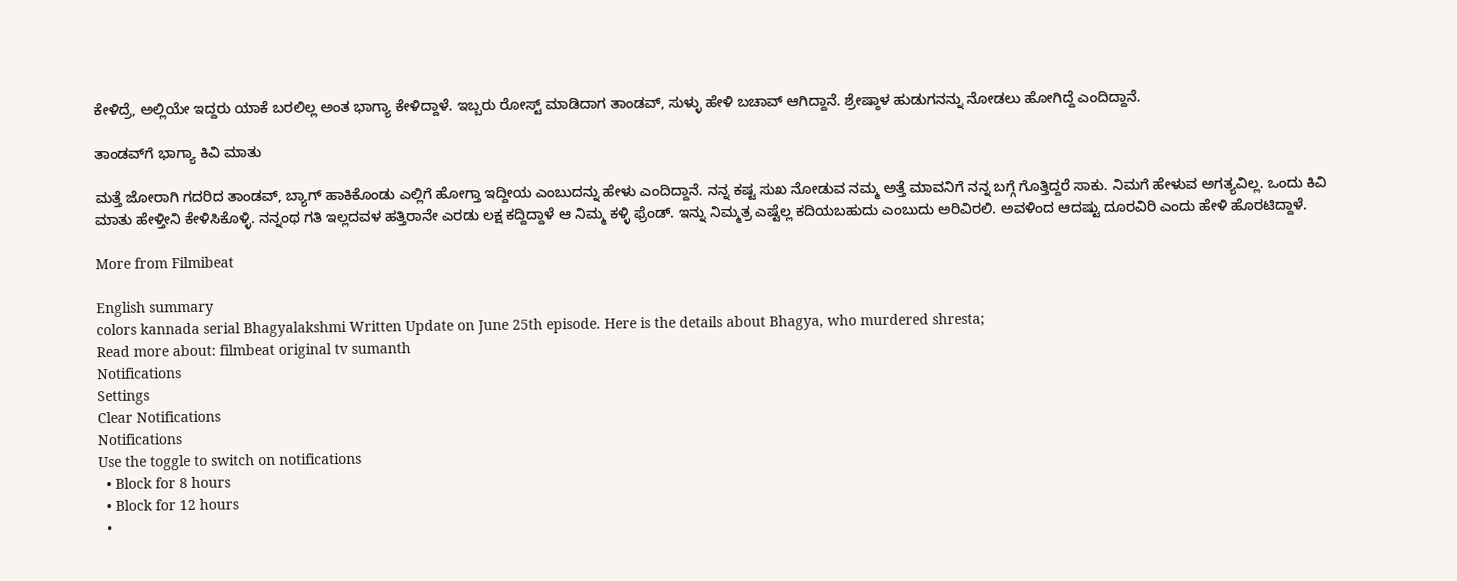ಕೇಳಿದ್ರೆ, ಅಲ್ಲಿಯೇ ಇದ್ದರು ಯಾಕೆ ಬರಲಿಲ್ಲ ಅಂತ ಭಾಗ್ಯಾ ಕೇಳಿದ್ದಾಳೆ. ಇಬ್ಬರು ರೋಸ್ಟ್ ಮಾಡಿದಾಗ ತಾಂಡವ್, ಸುಳ್ಳು ಹೇಳಿ ಬಚಾವ್ ಆಗಿದ್ದಾನೆ. ಶ್ರೇಷ್ಠಾಳ ಹುಡುಗನನ್ನು ನೋಡಲು ಹೋಗಿದ್ದೆ ಎಂದಿದ್ದಾನೆ.

ತಾಂಡವ್‌ಗೆ ಭಾಗ್ಯಾ ಕಿವಿ ಮಾತು

ಮತ್ತೆ ಜೋರಾಗಿ ಗದರಿದ ತಾಂಡವ್, ಬ್ಯಾಗ್ ಹಾಕಿಕೊಂಡು ಎಲ್ಲಿಗೆ ಹೋಗ್ತಾ ಇದ್ದೀಯ ಎಂಬುದನ್ನು ಹೇಳು ಎಂದಿದ್ದಾನೆ. ನನ್ನ ಕಷ್ಟ ಸುಖ ನೋಡುವ ನಮ್ಮ ಅತ್ತೆ ಮಾವನಿಗೆ ನನ್ನ ಬಗ್ಗೆ ಗೊತ್ತಿದ್ದರೆ ಸಾಕು. ನಿಮಗೆ ಹೇಳುವ ಅಗತ್ಯವಿಲ್ಲ. ಒಂದು ಕಿವಿ ಮಾತು ಹೇಳ್ತೀ‌ನಿ ಕೇಳಿಸಿಕೊಳ್ಳಿ. ನನ್ನಂಥ ಗತಿ ಇಲ್ಲದವಳ ಹತ್ತಿರಾನೇ ಎರಡು ಲಕ್ಷ ಕದ್ದಿದ್ದಾಳೆ ಆ ನಿಮ್ಮ ಕಳ್ಳಿ ಫ್ರೆಂಡ್. ಇನ್ನು ನಿಮ್ಮತ್ರ ಎಷ್ಟೆಲ್ಲ ಕದಿಯಬಹುದು ಎಂಬುದು ಅರಿವಿರಲಿ. ಅವಳಿಂದ ಆದಷ್ಟು ದೂರವಿರಿ ಎಂದು ಹೇಳಿ ಹೊರಟಿದ್ದಾಳೆ.

More from Filmibeat

English summary
colors kannada serial Bhagyalakshmi Written Update on June 25th episode. Here is the details about Bhagya, who murdered shresta;
Read more about: filmbeat original tv sumanth
Notifications
Settings
Clear Notifications
Notifications
Use the toggle to switch on notifications
  • Block for 8 hours
  • Block for 12 hours
  •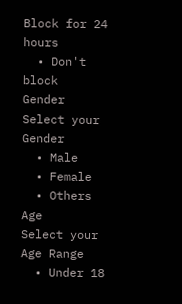Block for 24 hours
  • Don't block
Gender
Select your Gender
  • Male
  • Female
  • Others
Age
Select your Age Range
  • Under 18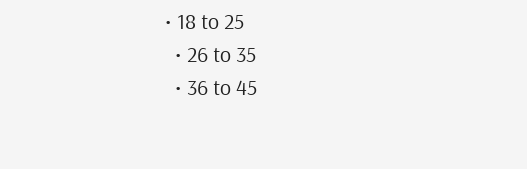• 18 to 25
  • 26 to 35
  • 36 to 45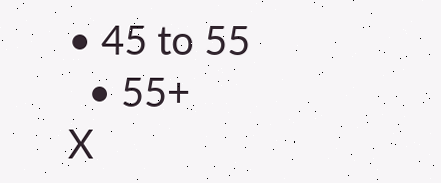• 45 to 55
  • 55+
X